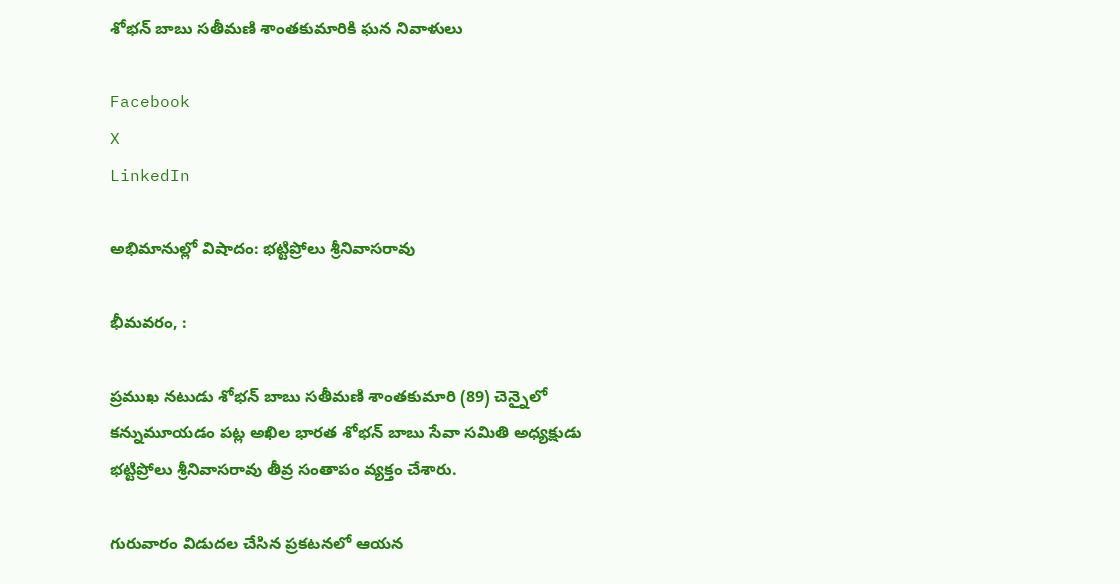శోభన్ బాబు సతీమణి శాంతకుమారికి ఘన నివాళులు

Facebook
X
LinkedIn

అభిమానుల్లో విషాదం: భట్టిప్రోలు శ్రీనివాసరావు

భీమవరం, :

ప్రముఖ నటుడు శోభన్ బాబు సతీమణి శాంతకుమారి (89) చెన్నైలో కన్నుమూయడం పట్ల అఖిల భారత శోభన్ బాబు సేవా సమితి అధ్యక్షుడు భట్టిప్రోలు శ్రీనివాసరావు తీవ్ర సంతాపం వ్యక్తం చేశారు.

గురువారం విడుదల చేసిన ప్రకటనలో ఆయన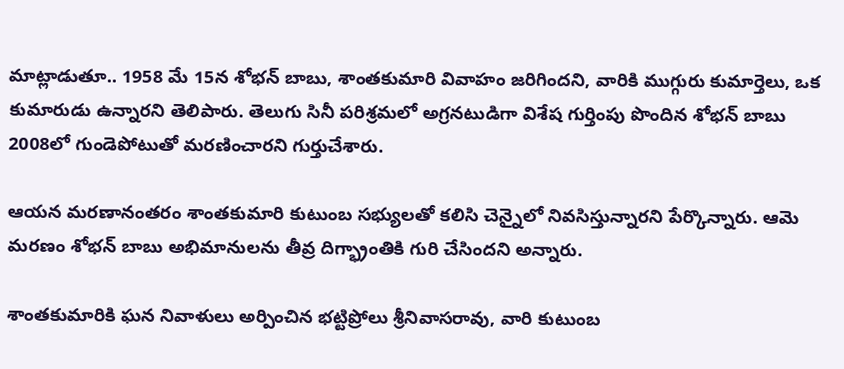మాట్లాడుతూ.. 1958 మే 15న శోభన్ బాబు, శాంతకుమారి వివాహం జరిగిందని, వారికి ముగ్గురు కుమార్తెలు, ఒక కుమారుడు ఉన్నారని తెలిపారు. తెలుగు సినీ పరిశ్రమలో అగ్రనటుడిగా విశేష గుర్తింపు పొందిన శోభన్ బాబు 2008లో గుండెపోటుతో మరణించారని గుర్తుచేశారు.

ఆయన మరణానంతరం శాంతకుమారి కుటుంబ సభ్యులతో కలిసి చెన్నైలో నివసిస్తున్నారని పేర్కొన్నారు. ఆమె మరణం శోభన్ బాబు అభిమానులను తీవ్ర దిగ్భ్రాంతికి గురి చేసిందని అన్నారు.

శాంతకుమారికి ఘన నివాళులు అర్పించిన భట్టిప్రోలు శ్రీనివాసరావు, వారి కుటుంబ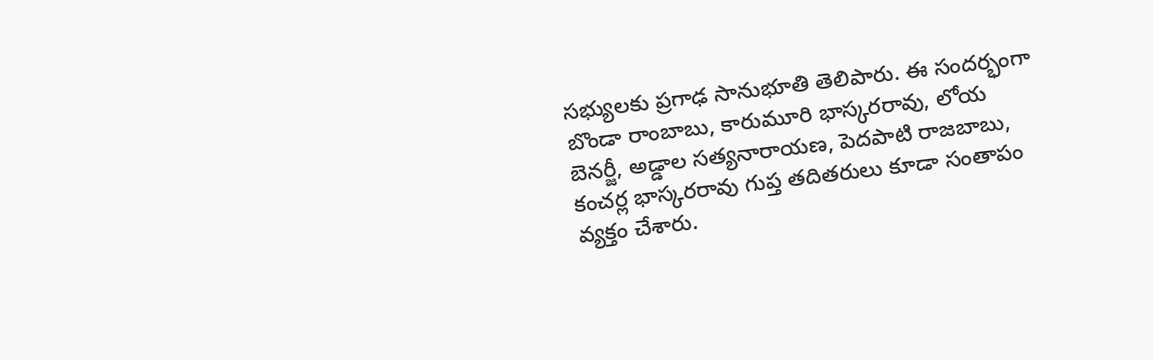సభ్యులకు ప్రగాఢ సానుభూతి తెలిపారు. ఈ సందర్భంగా బొండా రాంబాబు, కారుమూరి భాస్కరరావు, లోయ బెనర్జీ, అడ్డాల సత్యనారాయణ, పెదపాటి రాజబాబు, కంచర్ల భాస్కరరావు గుప్త తదితరులు కూడా సంతాపం వ్యక్తం చేశారు.